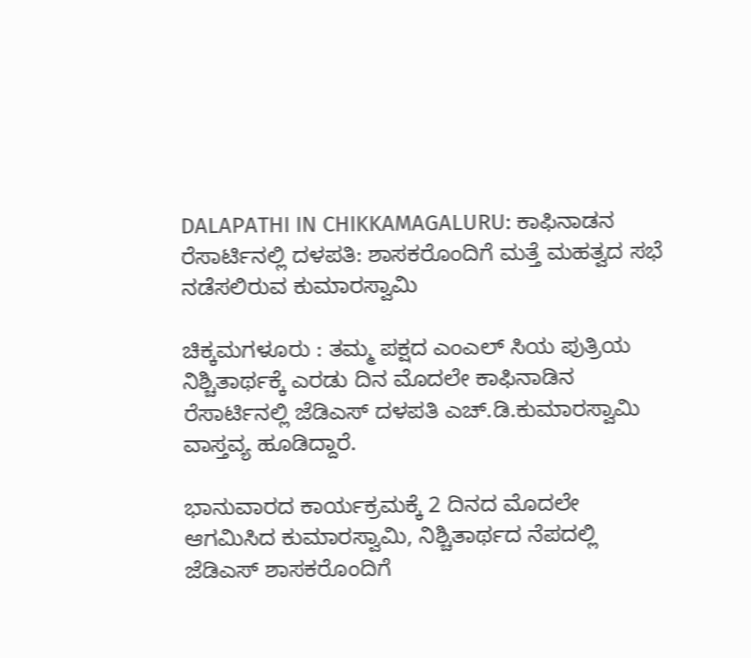DALAPATHI IN CHIKKAMAGALURU: ಕಾಫಿನಾಡನ ರೆಸಾರ್ಟಿನಲ್ಲಿ ದಳಪತಿ: ಶಾಸಕರೊಂದಿಗೆ ಮತ್ತೆ ಮಹತ್ವದ ಸಭೆ ನಡೆಸಲಿರುವ ಕುಮಾರಸ್ವಾಮಿ

ಚಿಕ್ಕಮಗಳೂರು : ತಮ್ಮ ಪಕ್ಷದ ಎಂಎಲ್ ಸಿಯ ಪುತ್ರಿಯ ನಿಶ್ಚಿತಾರ್ಥಕ್ಕೆ ಎರಡು ದಿನ ಮೊದಲೇ ಕಾಫಿನಾಡಿನ ರೆಸಾರ್ಟಿನಲ್ಲಿ ಜೆಡಿಎಸ್ ದಳಪತಿ ಎಚ್.ಡಿ‌.ಕುಮಾರಸ್ವಾಮಿ ವಾಸ್ತವ್ಯ ಹೂಡಿದ್ದಾರೆ.

ಭಾನುವಾರದ ಕಾರ್ಯಕ್ರಮಕ್ಕೆ 2 ದಿನದ ಮೊದಲೇ ಆಗಮಿಸಿದ ಕುಮಾರಸ್ವಾಮಿ, ನಿಶ್ಚಿತಾರ್ಥದ‌‌ ನೆಪದಲ್ಲಿ ಜೆಡಿಎಸ್ ಶಾಸಕರೊಂದಿಗೆ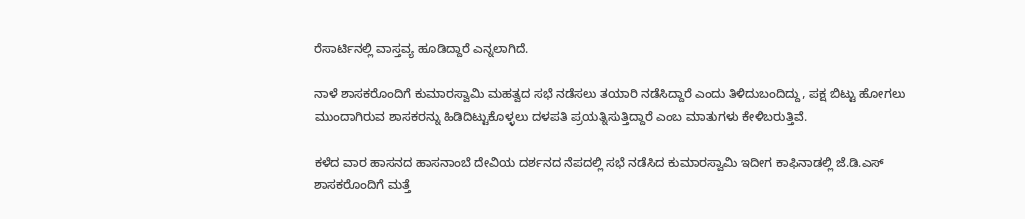ರೆಸಾರ್ಟಿನಲ್ಲಿ ವಾಸ್ತವ್ಯ ಹೂಡಿದ್ದಾರೆ ಎನ್ನಲಾಗಿದೆ.

ನಾಳೆ‌ ಶಾಸಕರೊಂದಿಗೆ ಕುಮಾರಸ್ವಾಮಿ ಮಹತ್ವದ ಸಭೆ ನಡೆಸಲು ತಯಾರಿ ನಡೆಸಿದ್ದಾರೆ ಎಂದು ತಿಳಿದುಬಂದಿದ್ದು, ಪಕ್ಷ ಬಿಟ್ಟು ಹೋಗಲು ಮುಂದಾಗಿರುವ ಶಾಸಕರನ್ನು ಹಿಡಿದಿಟ್ಟುಕೊಳ್ಳಲು ದಳಪತಿ ಪ್ರಯತ್ನಿಸುತ್ತಿದ್ದಾರೆ ಎಂಬ ಮಾತುಗಳು ಕೇಳಿಬರುತ್ತಿವೆ.

ಕಳೆದ ವಾರ ಹಾಸನದ ಹಾಸನಾಂಬೆ ದೇವಿಯ ದರ್ಶನದ ನೆಪದಲ್ಲಿ ಸಭೆ ನಡೆಸಿದ ಕುಮಾರಸ್ವಾಮಿ ಇದೀಗ ಕಾಫಿನಾಡಲ್ಲಿ ಜೆ.ಡಿ.ಎಸ್ ಶಾಸಕರೊಂದಿಗೆ ಮತ್ತೆ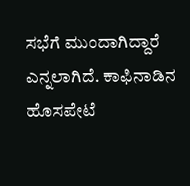ಸಭೆಗೆ ಮುಂದಾಗಿದ್ದಾರೆ ಎನ್ನಲಾಗಿದೆ. ಕಾಫಿನಾಡಿನ ಹೊಸಪೇಟೆ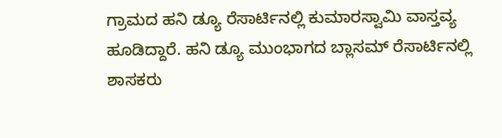ಗ್ರಾಮದ ಹನಿ ಡ್ಯೂ ರೆಸಾರ್ಟಿನಲ್ಲಿ ಕುಮಾರಸ್ವಾಮಿ ವಾಸ್ತವ್ಯ ಹೂಡಿದ್ದಾರೆ. ಹನಿ ಡ್ಯೂ ಮುಂಭಾಗದ ಬ್ಲಾಸಮ್ ರೆಸಾರ್ಟಿನಲ್ಲಿ ಶಾಸಕರು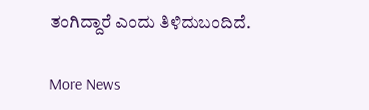ತಂಗಿದ್ದಾರೆ ಎಂದು ತಿಳಿದುಬಂದಿದೆ.

More News